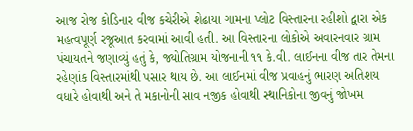આજ રોજ કોડિનાર વીજ કચેરીએ શેઢાયા ગામના પ્લોટ વિસ્તારના રહીશો દ્વારા એક મહત્વપૂર્ણ રજૂઆત કરવામાં આવી હતી. આ વિસ્તારના લોકોએ અવારનવાર ગ્રામ પંચાયતને જણાવ્યું હતું કે, જ્યોતિગ્રામ યોજનાની ૧૧ કે.વી. લાઈનના વીજ તાર તેમના રહેણાંક વિસ્તારમાંથી પસાર થાય છે. આ લાઈનમાં વીજ પ્રવાહનું ભારણ અતિશય વધારે હોવાથી અને તે મકાનોની સાવ નજીક હોવાથી સ્થાનિકોના જીવનું જોખમ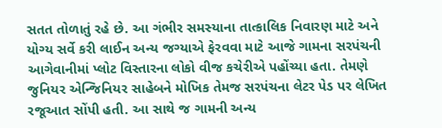સતત તોળાતું રહે છે. આ ગંભીર સમસ્યાના તાત્કાલિક નિવારણ માટે અને યોગ્ય સર્વે કરી લાઈન અન્ય જગ્યાએ ફેરવવા માટે આજે ગામના સરપંચની આગેવાનીમાં પ્લોટ વિસ્તારના લોકો વીજ કચેરીએ પહોંચ્યા હતા. તેમણે જુનિયર એન્જિનિયર સાહેબને મોખિક તેમજ સરપંચના લેટર પેડ પર લેખિત રજૂઆત સોંપી હતી. આ સાથે જ ગામની અન્ય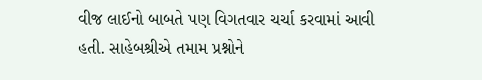વીજ લાઈનો બાબતે પણ વિગતવાર ચર્ચા કરવામાં આવી હતી. સાહેબશ્રીએ તમામ પ્રશ્નોને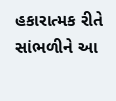હકારાત્મક રીતે સાંભળીને આ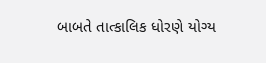બાબતે તાત્કાલિક ધોરણે યોગ્ય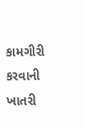કામગીરી કરવાની ખાતરી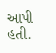આપી હતી.